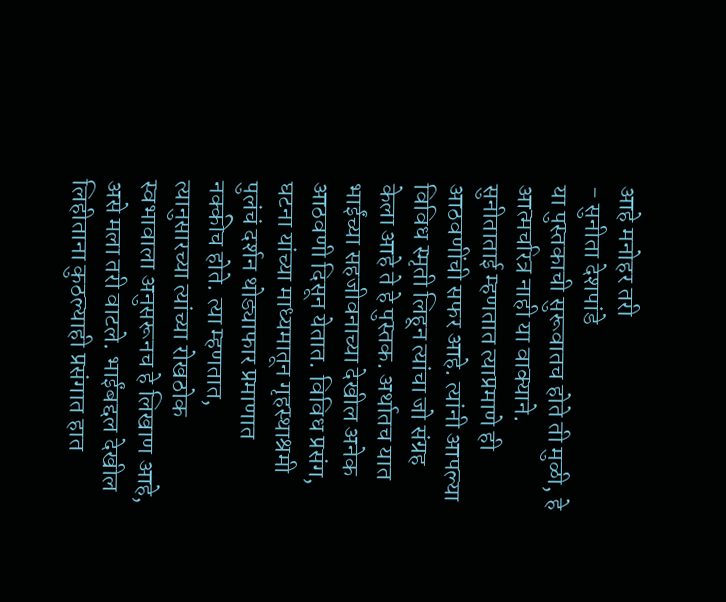आहे मनोहर तरी
- सुनीता देशपांडे
या पुस्तकाची सुरूवातच होते ती मुळी, हे आत्मचरित्र नाही या वाक्याने. सुनीताताई म्हणतात त्याप्रमाणे ही आठवणींची सफर आहे. त्यांनी आपल्या विविध स्मृती लिहून त्यांचा जो संग्रह केला आहे ते हे पुस्तक. अर्थातच यात भाईंच्या सहजीवनाच्या देखील अनेक आठवणी दिसून येतात. विविध प्रसंग, घटना यांच्या माध्यमातून गृहस्थाश्रमी पुलंचं दर्शन थोड्याफार प्रमाणात नक्कीच होते. त्या म्हणतात, त्यानुसारच्या त्यांच्या रोखठोक स्वभावाला अनुसरूनच हे लिखाण आहे, असे मला तरी वाटले. भाईंबद्दल देखील लिहीताना कुठल्याही प्रसंगात हात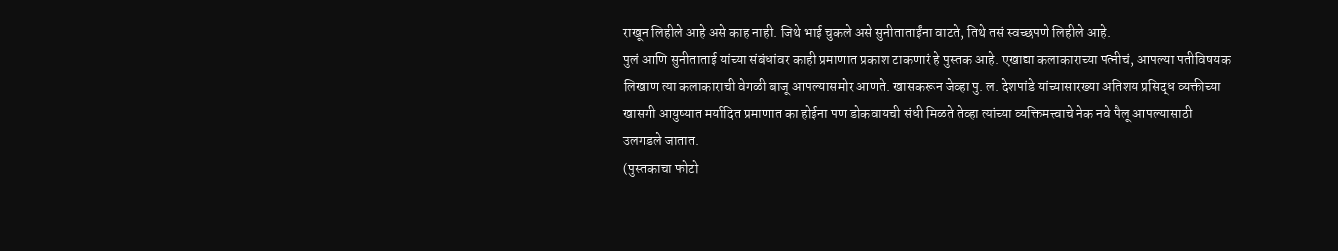राखून लिहीले आहे असे काह नाही. जिथे भाई चुकले असे सुनीताताईंना वाटते, तिथे तसं स्वच्छपणे लिहीले आहे.
पुलं आणि सुनीताताई यांच्या संबंधांवर काही प्रमाणात प्रकाश टाकणारं हे पुस्तक आहे. एखाद्या कलाकाराच्या पत्नीचं, आपल्या पतीविषयक लिखाण त्या कलाकाराची वेगळी बाजू आपल्यासमोर आणते. खासकरून जेव्हा पु. ल. देशपांडे यांच्यासारख्या अतिशय प्रसिद्ध व्यक्तीच्या खासगी आयुष्यात मर्यादित प्रमाणात का होईना पण डोकवायची संधी मिळते तेव्हा त्यांच्या व्यक्तिमत्त्वाचे नेक नवे पैलू आपल्यासाठी उलगडले जातात.
(पुस्तकाचा फोटो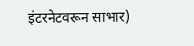इंटरनेटवरून साभार)